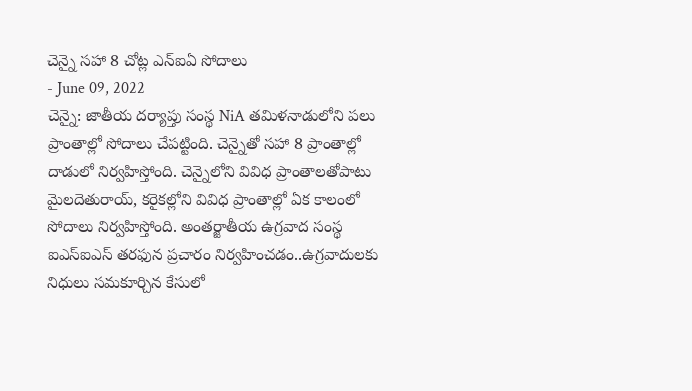చెన్నై సహా 8 చోట్ల ఎన్ఐఏ సోదాలు
- June 09, 2022
చెన్నై: జాతీయ దర్యాప్తు సంస్థ NiA తమిళనాడులోని పలు ప్రాంతాల్లో సోదాలు చేపట్టింది. చెన్నైతో సహా 8 ప్రాంతాల్లో దాడులో నిర్వహిస్తోంది. చెన్నైలోని వివిధ ప్రాంతాలతోపాటు మైలదెతురాయ్, కరైకల్లోని వివిధ ప్రాంతాల్లో ఏక కాలంలో సోదాలు నిర్వహిస్తోంది. అంతర్జాతీయ ఉగ్రవాద సంస్థ ఐఎస్ఐఎస్ తరఫున ప్రచారం నిర్వహించడం..ఉగ్రవాదులకు నిధులు సమకూర్చిన కేసులో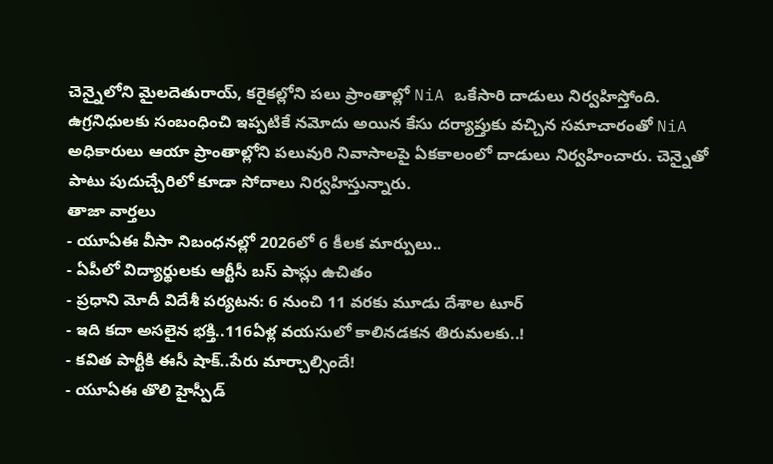చెన్నైలోని మైలదెతురాయ్, కరైకల్లోని పలు ప్రాంతాల్లో NiA ఒకేసారి దాడులు నిర్వహిస్తోంది.
ఉగ్రనిధులకు సంబంధించి ఇప్పటికే నమోదు అయిన కేసు దర్యాప్తుకు వచ్చిన సమాచారంతో NiA అధికారులు ఆయా ప్రాంతాల్లోని పలువురి నివాసాలపై ఏకకాలంలో దాడులు నిర్వహించారు. చెన్నైతో పాటు పుదుచ్చేరిలో కూడా సోదాలు నిర్వహిస్తున్నారు.
తాజా వార్తలు
- యూఏఈ వీసా నిబంధనల్లో 2026లో 6 కీలక మార్పులు..
- ఏపీలో విద్యార్థులకు ఆర్టీసీ బస్ పాస్లు ఉచితం
- ప్రధాని మోదీ విదేశీ పర్యటన: 6 నుంచి 11 వరకు మూడు దేశాల టూర్
- ఇది కదా అసలైన భక్తి..116ఏళ్ల వయసులో కాలినడకన తిరుమలకు..!
- కవిత పార్టీకి ఈసీ షాక్..పేరు మార్చాల్సిందే!
- యూఏఈ తొలి హైస్పీడ్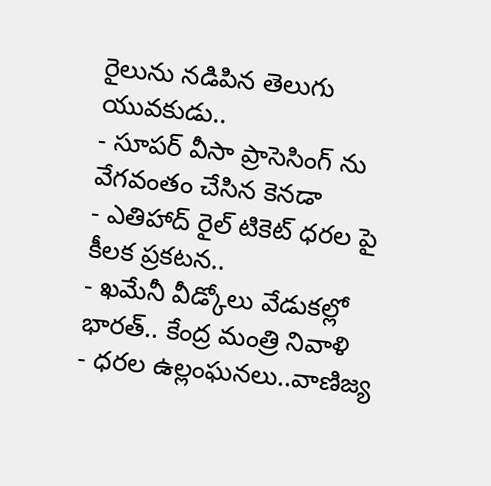రైలును నడిపిన తెలుగు యువకుడు..
- సూపర్ వీసా ప్రాసెసింగ్ ను వేగవంతం చేసిన కెనడా
- ఎతిహాద్ రైల్ టికెట్ ధరల పై కీలక ప్రకటన..
- ఖమేనీ వీడ్కోలు వేడుకల్లో భారత్.. కేంద్ర మంత్రి నివాళి
- ధరల ఉల్లంఘనలు..వాణిజ్య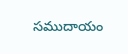సముదాయం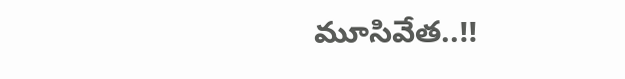మూసివేత..!!